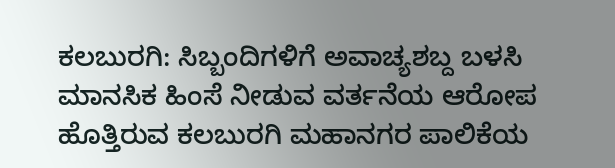ಕಲಬುರಗಿ: ಸಿಬ್ಬಂದಿಗಳಿಗೆ ಅವಾಚ್ಯಶಬ್ದ ಬಳಸಿ ಮಾನಸಿಕ ಹಿಂಸೆ ನೀಡುವ ವರ್ತನೆಯ ಆರೋಪ ಹೊತ್ತಿರುವ ಕಲಬುರಗಿ ಮಹಾನಗರ ಪಾಲಿಕೆಯ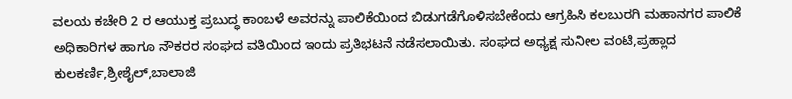ವಲಯ ಕಚೇರಿ 2 ರ ಆಯುಕ್ತ ಪ್ರಬುದ್ಧ ಕಾಂಬಳೆ ಅವರನ್ನು ಪಾಲಿಕೆಯಿಂದ ಬಿಡುಗಡೆಗೊಳಿಸಬೇಕೆಂದು ಆಗ್ರಹಿಸಿ ಕಲಬುರಗಿ ಮಹಾನಗರ ಪಾಲಿಕೆ ಅಧಿಕಾರಿಗಳ ಹಾಗೂ ನೌಕರರ ಸಂಘದ ವತಿಯಿಂದ ಇಂದು ಪ್ರತಿಭಟನೆ ನಡೆಸಲಾಯಿತು. ಸಂಘದ ಅಧ್ಯಕ್ಷ ಸುನೀಲ ವಂಟಿ,ಪ್ರಹ್ಲಾದ ಕುಲಕರ್ಣಿ,ಶ್ರೀಶೈಲ್,ಬಾಲಾಜಿ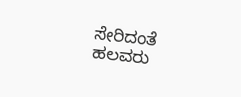ಸೇರಿದಂತೆ ಹಲವರು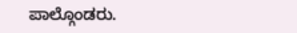ಪಾಲ್ಗೊಂಡರು.